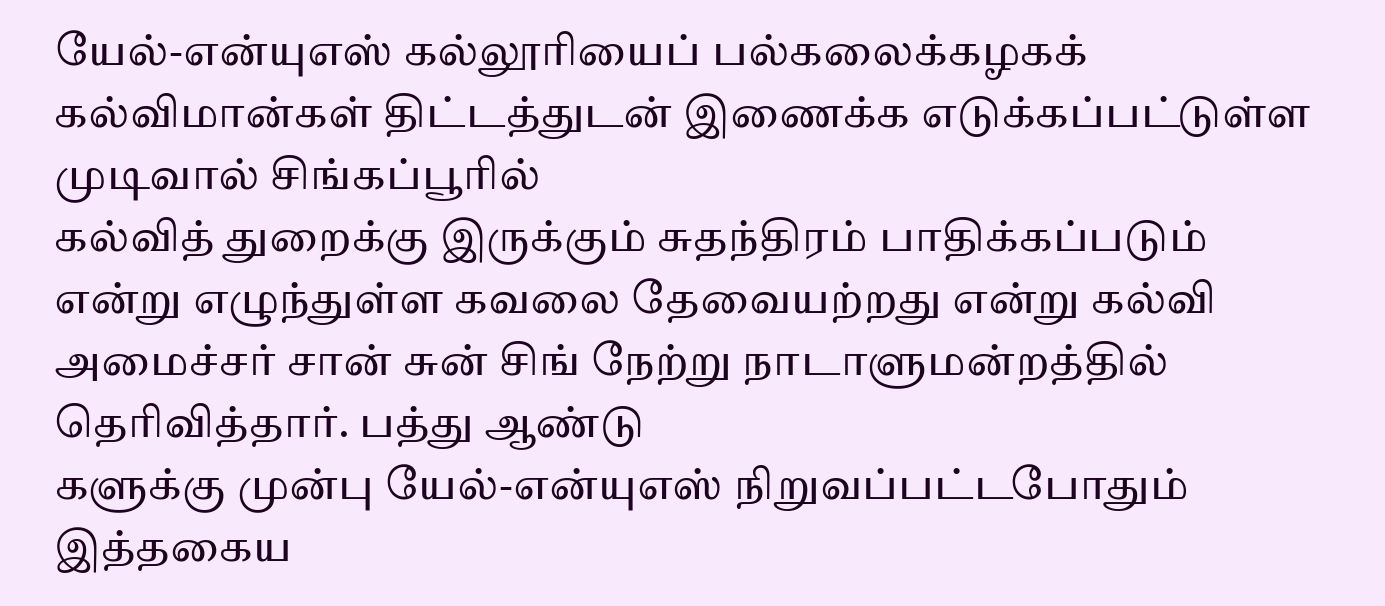யேல்-என்யுஎஸ் கல்லூரியைப் பல்கலைக்கழகக் கல்விமான்கள் திட்டத்துடன் இணைக்க எடுக்கப்பட்டுள்ள முடிவால் சிங்கப்பூரில்
கல்வித் துறைக்கு இருக்கும் சுதந்திரம் பாதிக்கப்படும் என்று எழுந்துள்ள கவலை தேவையற்றது என்று கல்வி அமைச்சர் சான் சுன் சிங் நேற்று நாடாளுமன்றத்தில் தெரிவித்தார். பத்து ஆண்டு
களுக்கு முன்பு யேல்-என்யுஎஸ் நிறுவப்பட்டபோதும் இத்தகைய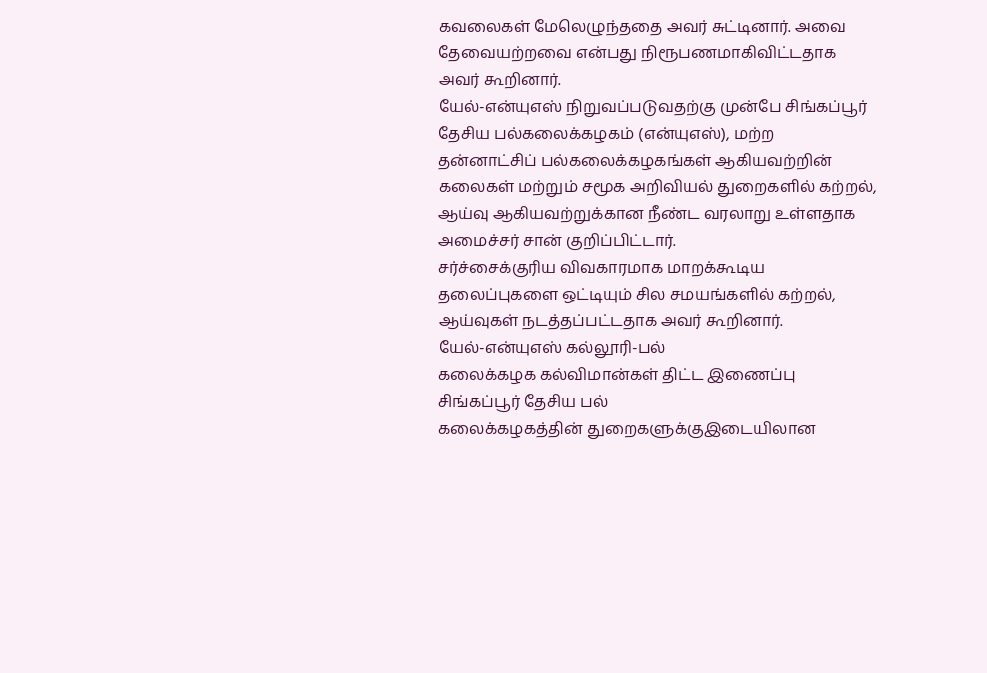கவலைகள் மேலெழுந்ததை அவர் சுட்டினார். அவை தேவையற்றவை என்பது நிரூபணமாகிவிட்டதாக அவர் கூறினார்.
யேல்-என்யுஎஸ் நிறுவப்படுவதற்கு முன்பே சிங்கப்பூர் தேசிய பல்கலைக்கழகம் (என்யுஎஸ்), மற்ற தன்னாட்சிப் பல்கலைக்கழகங்கள் ஆகியவற்றின் கலைகள் மற்றும் சமூக அறிவியல் துறைகளில் கற்றல், ஆய்வு ஆகியவற்றுக்கான நீண்ட வரலாறு உள்ளதாக
அமைச்சர் சான் குறிப்பிட்டார்.
சர்ச்சைக்குரிய விவகாரமாக மாறக்கூடிய தலைப்புகளை ஒட்டியும் சில சமயங்களில் கற்றல், ஆய்வுகள் நடத்தப்பட்டதாக அவர் கூறினார்.
யேல்-என்யுஎஸ் கல்லூரி-பல்
கலைக்கழக கல்விமான்கள் திட்ட இணைப்பு சிங்கப்பூர் தேசிய பல்
கலைக்கழகத்தின் துறைகளுக்குஇடையிலான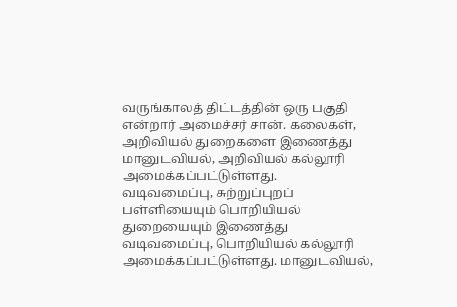வருங்காலத் திட்டத்தின் ஒரு பகுதி என்றார் அமைச்சர் சான். கலைகள், அறிவியல் துறைகளை இணைத்து மானுடவியல், அறிவியல் கல்லூரி
அமைக்கப்பட்டுள்ளது.
வடிவமைப்பு, சுற்றுப்புறப்
பள்ளியையும் பொறியியல் துறையையும் இணைத்து வடிவமைப்பு, பொறியியல் கல்லூரி அமைக்கப்பட்டுள்ளது. மானுடவியல்,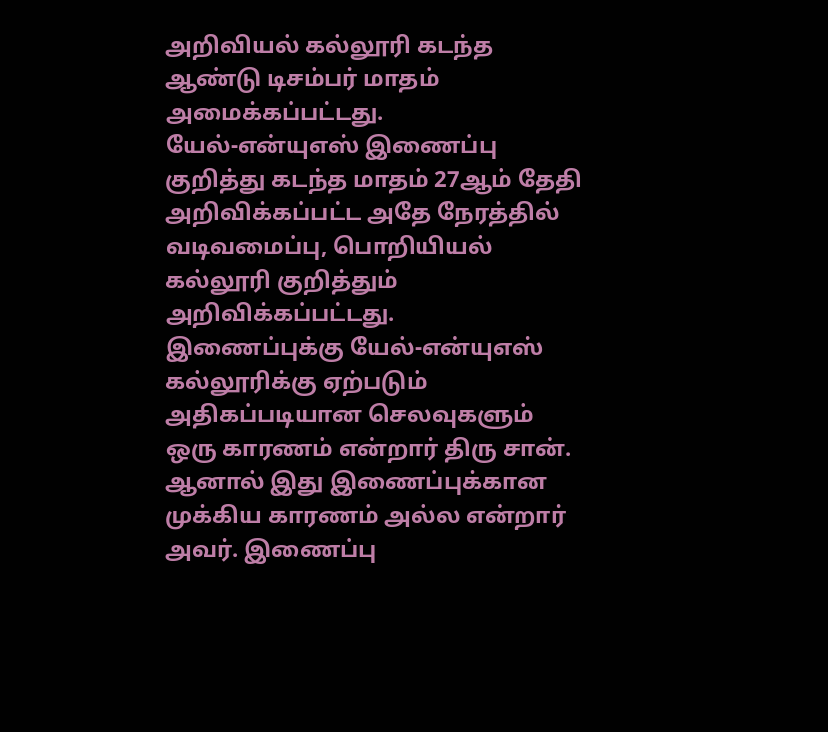அறிவியல் கல்லூரி கடந்த ஆண்டு டிசம்பர் மாதம் அமைக்கப்பட்டது.
யேல்-என்யுஎஸ் இணைப்பு குறித்து கடந்த மாதம் 27ஆம் தேதி அறிவிக்கப்பட்ட அதே நேரத்தில் வடிவமைப்பு, பொறியியல் கல்லூரி குறித்தும் அறிவிக்கப்பட்டது.
இணைப்புக்கு யேல்-என்யுஎஸ் கல்லூரிக்கு ஏற்படும் அதிகப்படியான செலவுகளும் ஒரு காரணம் என்றார் திரு சான்.
ஆனால் இது இணைப்புக்கான முக்கிய காரணம் அல்ல என்றார் அவர். இணைப்பு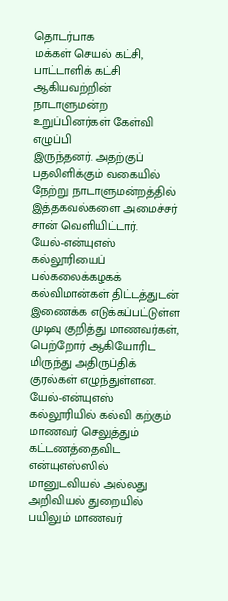தொடர்பாக
மக்கள் செயல் கட்சி, பாட்டாளிக் கட்சி ஆகியவற்றின் நாடாளுமன்ற உறுப்பினர்கள் கேள்வி எழுப்பி
இருந்தனர். அதற்குப் பதலிளிக்கும் வகையில் நேற்று நாடாளுமன்றத்தில் இத்தகவல்களை அமைச்சர் சான் வெளியிட்டார்.
யேல்-என்யுஎஸ் கல்லூரியைப் பல்கலைக்கழகக் கல்விமான்கள் திட்டத்துடன் இணைக்க எடுக்கப்பட்டுள்ள முடிவு குறித்து மாணவர்கள், பெற்றோர் ஆகியோரிட
மிருந்து அதிருப்திக் குரல்கள் எழுந்துள்ளன. யேல்-என்யுஎஸ் கல்லூரியில் கல்வி கற்கும் மாணவர் செலுத்தும் கட்டணத்தைவிட
என்யுஎஸ்ஸில் மானுடவியல் அல்லது அறிவியல் துறையில் பயிலும் மாணவர்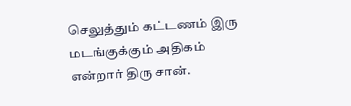செலுத்தும் கட்டணம் இரு மடங்குக்கும் அதிகம் என்றார் திரு சான்.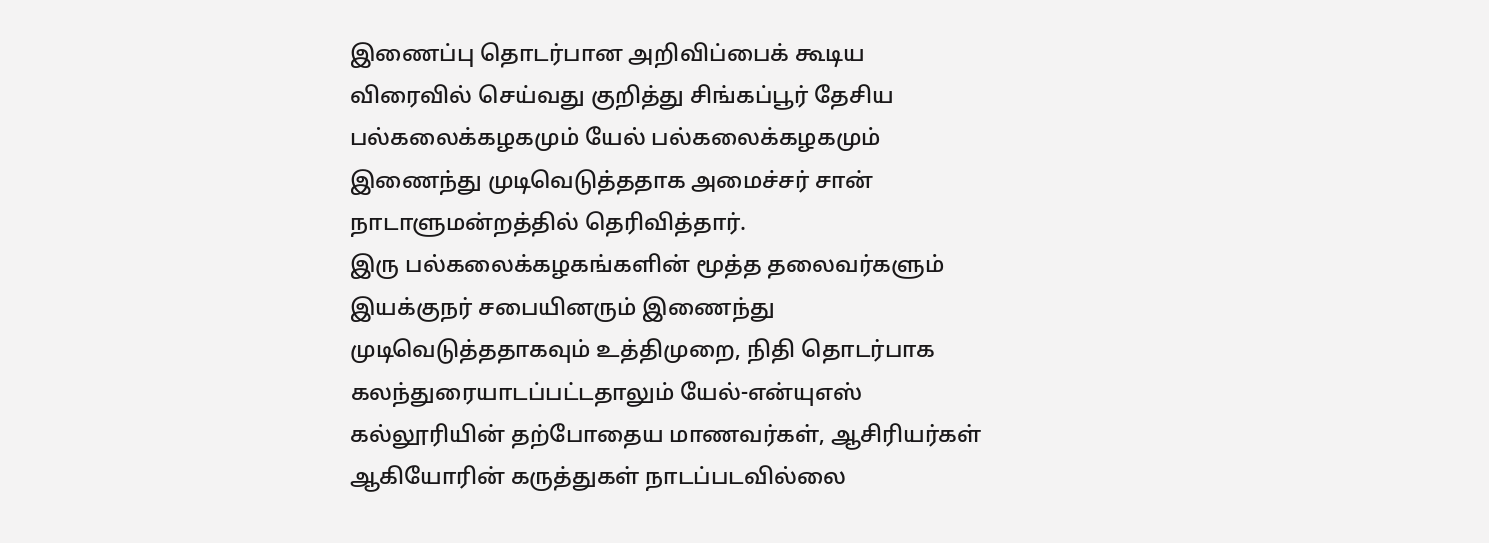இணைப்பு தொடர்பான அறிவிப்பைக் கூடிய விரைவில் செய்வது குறித்து சிங்கப்பூர் தேசிய பல்கலைக்கழகமும் யேல் பல்கலைக்கழகமும் இணைந்து முடிவெடுத்ததாக அமைச்சர் சான் நாடாளுமன்றத்தில் தெரிவித்தார்.
இரு பல்கலைக்கழகங்களின் மூத்த தலைவர்களும் இயக்குநர் சபையினரும் இணைந்து முடிவெடுத்ததாகவும் உத்திமுறை, நிதி தொடர்பாக கலந்துரையாடப்பட்டதாலும் யேல்-என்யுஎஸ் கல்லூரியின் தற்போதைய மாணவர்கள், ஆசிரியர்கள் ஆகியோரின் கருத்துகள் நாடப்படவில்லை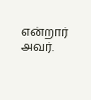என்றார் அவர்.